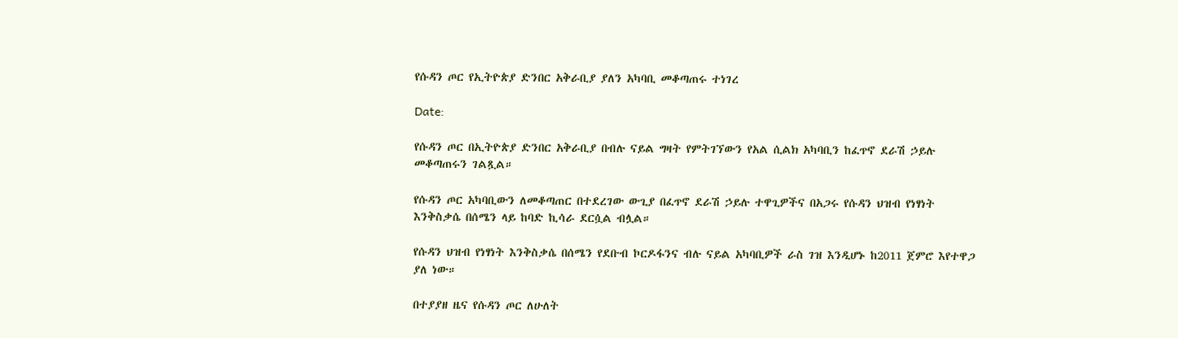የሱዳን ጦር የኢትዮጵያ ድንበር አቅራቢያ ያለን አካባቢ መቆጣጠሩ ተነገረ

Date:

የሱዳን ጦር በኢትዮጵያ ድንበር አቅራቢያ በብሉ ናይል ግዛት የምትገኘውን የአል ሲልክ አካባቢን ከፈጥኖ ደራሽ ኃይሉ መቆጣጠሩን ገልጿል።

የሱዳን ጦር አካባቢውን ለመቆጣጠር በተደረገው ውጊያ በፈጥኖ ደራሽ ኃይሉ ተዋጊዎችና በአጋሩ የሱዳን ህዝብ የነፃነት እንቅስቃሴ በሰሜን ላይ ከባድ ኪሳራ ደርሷል ብሏል።

የሱዳን ህዝብ የነፃነት እንቅስቃሴ በሰሜን የደቡብ ኮርዶፋንና ብሉ ናይል አካባቢዎች ራስ ገዝ እንዲሆኑ ከ2011 ጀምሮ እየተዋጋ ያለ ነው።

በተያያዘ ዜና የሱዳን ጦር ለሁለት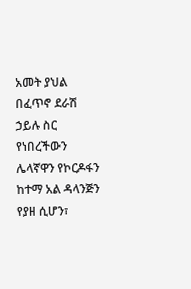አመት ያህል በፈጥኖ ደራሽ ኃይሉ ስር የነበረችውን ሌላኛዋን የኮርዶፋን ከተማ አል ዳላንጅን የያዘ ሲሆን፣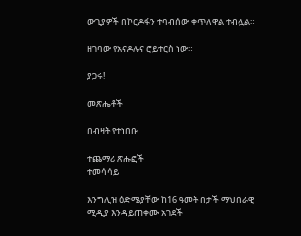ውጊያዎች በኮርዶፋን ተባብሰው ቀጥለዋል ተብሏል።

ዘገባው የአናዶሉና ሮይተርስ ነው።

ያጋሩ!

መጽሔቶች

በብዛት የተነበቡ

ተጨማሪ ጽሑፎች
ተመሳሳይ

እንግሊዝ ዕድሜያቸው ከ16 ዓመት በታች ማህበራዊ ሚዲያ እንዳይጠቀሙ አገደች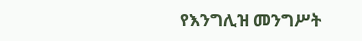የእንግሊዝ መንግሥት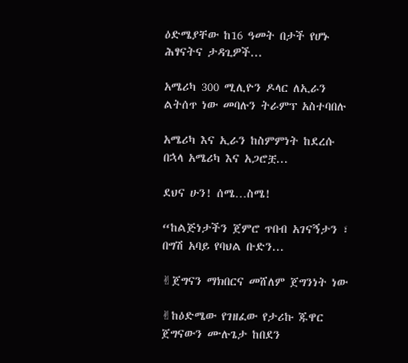ዕድሜያቸው ከ16 ዓመት በታች የሆኑ ሕፃናትና ታዳጊዎች...

አሜሪካ 300 ሚሊዮን ዶላር ለኢራን ልትሰጥ ነው መባሉን ትራምፕ አስተባበሉ

አሜሪካ እና ኢራን ከስምምነት ከደረሱ በኋላ አሜሪካ እና አጋሮቿ...

ደህና ሁን! ሰሜ…ስሜ!

“ከልጅነታችን ጀምሮ ጥበብ አገናኝታን ፣ በግሽ አባይ የባህል ቡድን...

✌ጀግናን ማክበርና መሸለም ጀግንነት ነው

✌ከዕድሜው የገዘፈው የታሪኩ ጁዋር ጀግናውን ሙሉጌታ ከበደን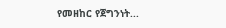የመዘከር የጀግንነት...